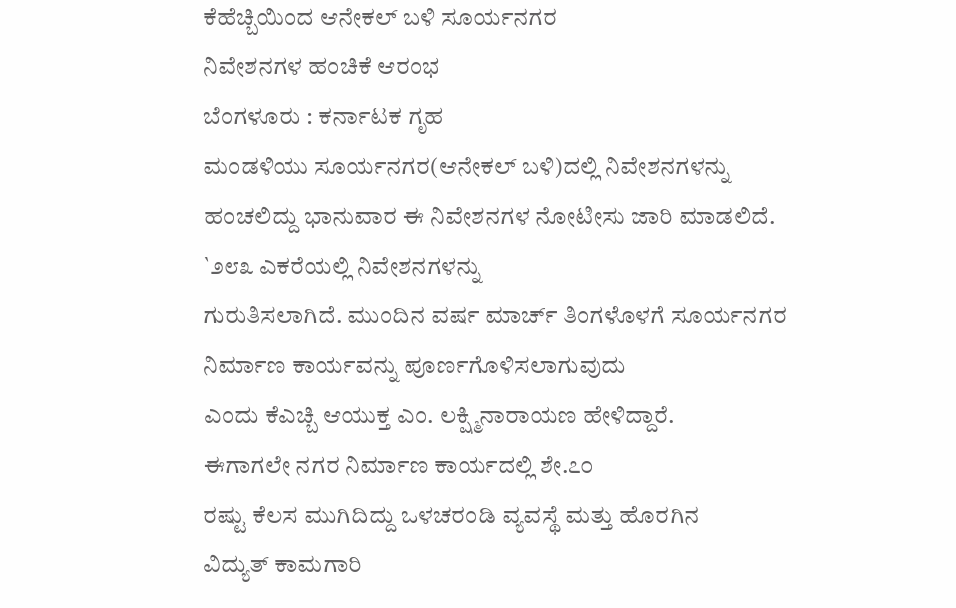ಕೆಹೆಚ್ಬಿಯಿಂದ ಆನೇಕಲ್ ಬಳಿ ಸೂರ್ಯನಗರ
ನಿವೇಶನಗಳ ಹಂಚಿಕೆ ಆರಂಭ
ಬೆಂಗಳೂರು : ಕರ್ನಾಟಕ ಗೃಹ
ಮಂಡಳಿಯು ಸೂರ್ಯನಗರ(ಆನೇಕಲ್ ಬಳಿ)ದಲ್ಲಿ ನಿವೇಶನಗಳನ್ನು
ಹಂಚಲಿದ್ದು ಭಾನುವಾರ ಈ ನಿವೇಶನಗಳ ನೋಟೀಸು ಜಾರಿ ಮಾಡಲಿದೆ.
`೨೮೩ ಎಕರೆಯಲ್ಲಿ ನಿವೇಶನಗಳನ್ನು
ಗುರುತಿಸಲಾಗಿದೆ. ಮುಂದಿನ ವರ್ಷ ಮಾರ್ಚ್ ತಿಂಗಳೊಳಗೆ ಸೂರ್ಯನಗರ
ನಿರ್ಮಾಣ ಕಾರ್ಯವನ್ನು ಪೂರ್ಣಗೊಳಿಸಲಾಗುವುದು
ಎಂದು ಕೆಎಚ್ಬಿ ಆಯುಕ್ತ ಎಂ. ಲಕ್ಷ್ಮಿನಾರಾಯಣ ಹೇಳಿದ್ದಾರೆ.
ಈಗಾಗಲೇ ನಗರ ನಿರ್ಮಾಣ ಕಾರ್ಯದಲ್ಲಿ ಶೇ.೭೦
ರಷ್ಟು ಕೆಲಸ ಮುಗಿದಿದ್ದು ಒಳಚರಂಡಿ ವ್ಯವಸ್ಥೆ ಮತ್ತು ಹೊರಗಿನ
ವಿದ್ಯುತ್ ಕಾಮಗಾರಿ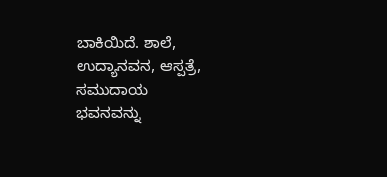ಬಾಕಿಯಿದೆ. ಶಾಲೆ, ಉದ್ಯಾನವನ, ಆಸ್ಪತ್ರೆ, ಸಮುದಾಯ
ಭವನವನ್ನು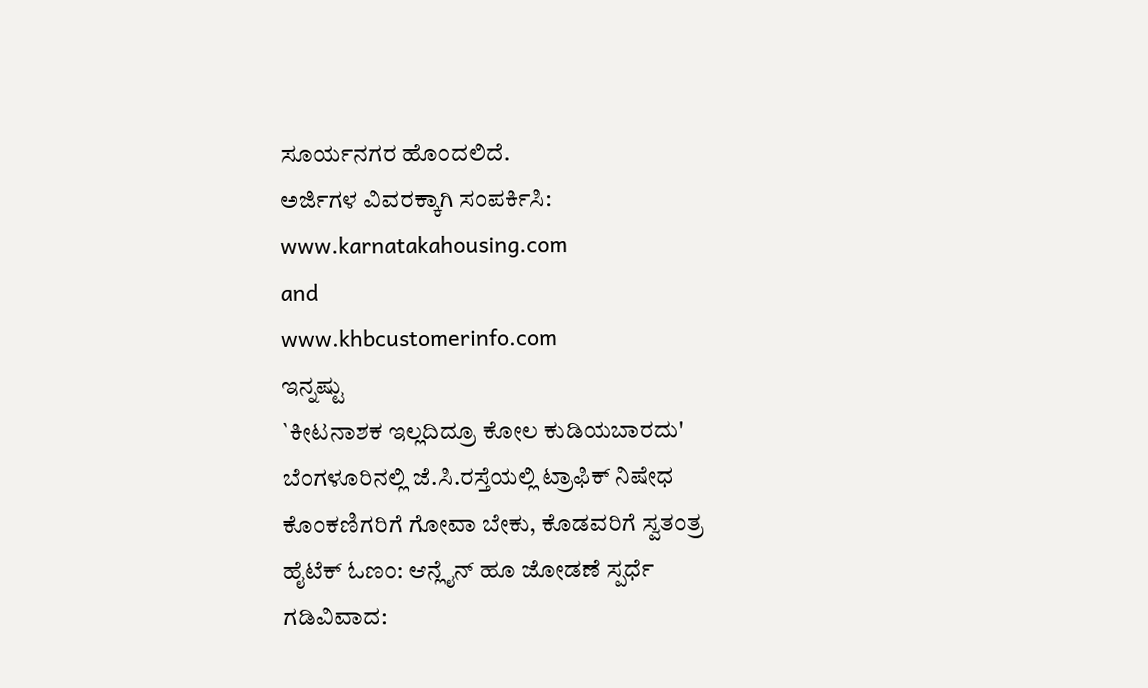ಸೂರ್ಯನಗರ ಹೊಂದಲಿದೆ.
ಅರ್ಜಿಗಳ ವಿವರಕ್ಕಾಗಿ ಸಂಪರ್ಕಿಸಿ:
www.karnatakahousing.com
and
www.khbcustomerinfo.com
ಇನ್ನಷ್ಟು
`ಕೀಟನಾಶಕ ಇಲ್ಲದಿದ್ರೂ ಕೋಲ ಕುಡಿಯಬಾರದು'
ಬೆಂಗಳೂರಿನಲ್ಲಿ ಜೆ.ಸಿ.ರಸ್ತೆಯಲ್ಲಿ ಟ್ರಾಫಿಕ್ ನಿಷೇಧ
ಕೊಂಕಣಿಗರಿಗೆ ಗೋವಾ ಬೇಕು, ಕೊಡವರಿಗೆ ಸ್ವತಂತ್ರ
ಹೈಟೆಕ್ ಓಣಂ: ಆನ್ಲೈನ್ ಹೂ ಜೋಡಣೆ ಸ್ಪರ್ಧೆ
ಗಡಿವಿವಾದ: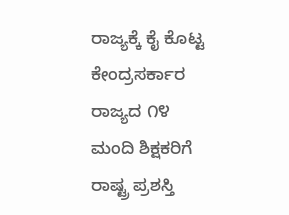ರಾಜ್ಯಕ್ಕೆ ಕೈ ಕೊಟ್ಟ ಕೇಂದ್ರಸರ್ಕಾರ
ರಾಜ್ಯದ ೧೪ ಮಂದಿ ಶಿಕ್ಷಕರಿಗೆ ರಾಷ್ಟ್ರ ಪ್ರಶಸ್ತಿ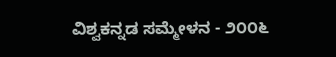ವಿಶ್ವಕನ್ನಡ ಸಮ್ಮೇಳನ - ೨೦೦೬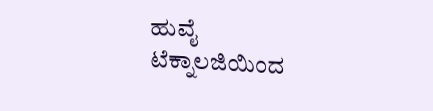ಹುವೈ ಟೆಕ್ನಾಲಜಿಯಿಂದ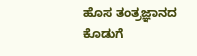ಹೊಸ ತಂತ್ರಜ್ಞಾನದ
ಕೊಡುಗೆ